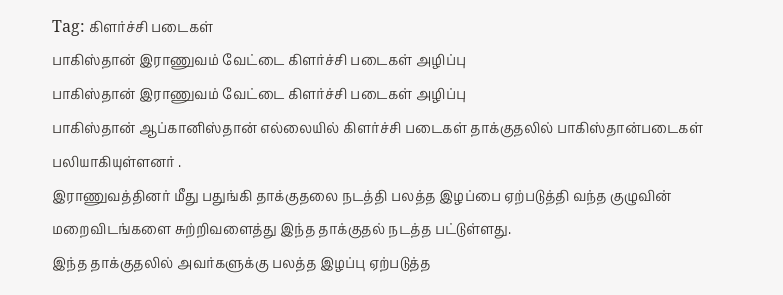Tag: கிளர்ச்சி படைகள்
பாகிஸ்தான் இராணுவம் வேட்டை கிளர்ச்சி படைகள் அழிப்பு
பாகிஸ்தான் இராணுவம் வேட்டை கிளர்ச்சி படைகள் அழிப்பு
பாகிஸ்தான் ஆப்கானிஸ்தான் எல்லையில் கிளர்ச்சி படைகள் தாக்குதலில் பாகிஸ்தான்படைகள் பலியாகியுள்ளனர் .
இராணுவத்தினர் மீது பதுங்கி தாக்குதலை நடத்தி பலத்த இழப்பை ஏற்படுத்தி வந்த குழுவின் மறைவிடங்களை சுற்றிவளைத்து இந்த தாக்குதல் நடத்த பட்டுள்ளது.
இந்த தாக்குதலில் அவர்களுக்கு பலத்த இழப்பு ஏற்படுத்த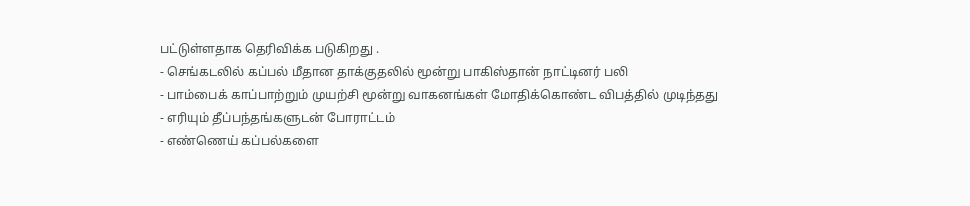பட்டுள்ளதாக தெரிவிக்க படுகிறது .
- செங்கடலில் கப்பல் மீதான தாக்குதலில் மூன்று பாகிஸ்தான் நாட்டினர் பலி
- பாம்பைக் காப்பாற்றும் முயற்சி மூன்று வாகனங்கள் மோதிக்கொண்ட விபத்தில் முடிந்தது
- எரியும் தீப்பந்தங்களுடன் போராட்டம்
- எண்ணெய் கப்பல்களை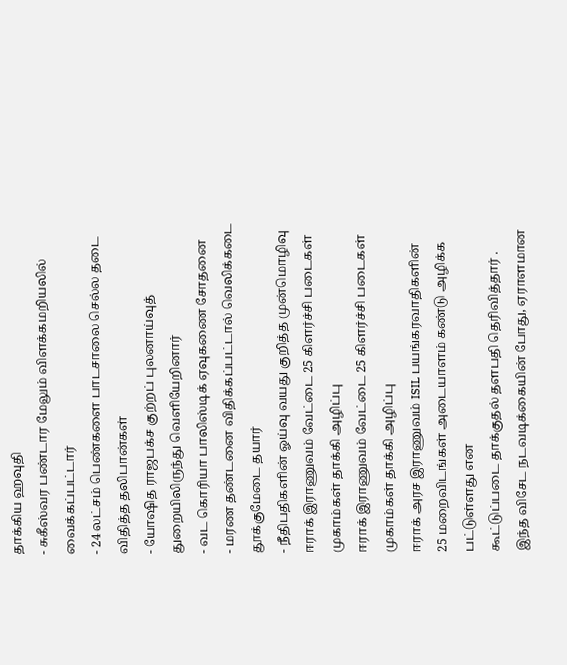தாக்கிய ஹவுதி
- சுகீஸ்வர பண்டார மேலும் விளக்கமறியலில் வைக்கப்பட்டார்
- 24 லட்சம் பெண்களை பாடசாலை செல்ல தடை விதித்த தலிபான்கள்
- யோஷித ராஜபக்ச குற்றப் புலனாய்வுத் துறையிலிருந்து வெளியேறினார்
- வட கொரியா பாலிஸ்டிக் ஏவுகணை சோதனை
- மரண தண்டனை விதிக்கப்பட்டால் வெலிக்கடை தூக்குமேடை தயார்
- நீதிபதிகளின் ஓய்வு வயது குறித்த முன்மொழிவு
ஈராக் இராணுவம் வேட்டை 25 கிளர்ச்சி படைகள் முகாம்கள் தாக்கி அழிப்பு
ஈராக் இராணுவம் வேட்டை 25 கிளர்ச்சி படைகள் முகாம்கள் தாக்கி அழிப்பு
ஈராக் அரச இராணுவம் ISIL பயங்கரவாதிகளின்
25 மறைவிடங்கள் அடையாளம் கண்டு அழிக்க பட்டுள்ளது என
கூட்டுப்படை தாக்குதல் தளபதி தெரிவித்தார் .
இந்த விசேட நடவடிக்கையின் போது, ஏராளமான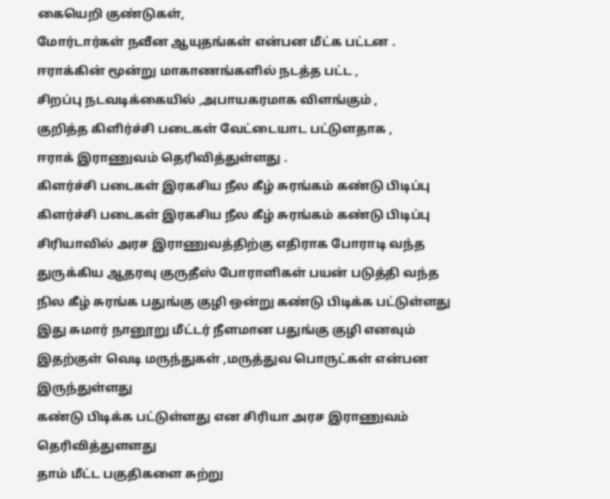கையெறி குண்டுகள்,
மோர்டார்கள் நவீன ஆயுதங்கள் என்பன மீட்க பட்டன .
ஈராக்கின் மூன்று மாகாணங்களில் நடத்த பட்ட ,
சிறப்பு நடவடிக்கையில் ,அபாயகரமாக விளங்கும் ,
குறித்த கிளிர்ச்சி படைகள் வேட்டையாட பட்டுளதாக ,
ஈராக் இராணுவம் தெரிவித்துள்ளது .
கிளர்ச்சி படைகள் இரகசிய நீல கீழ் சுரங்கம் கண்டு பிடிப்பு
கிளர்ச்சி படைகள் இரகசிய நீல கீழ் சுரங்கம் கண்டு பிடிப்பு
சிரியாவில் அரச இராணுவத்திற்கு எதிராக போராடி வந்த துருக்கிய ஆதரவு குருதீஸ் போராளிகள் பயன் படுத்தி வந்த நில கீழ் சுரங்க பதுங்கு குழி ஒன்று கண்டு பிடிக்க பட்டுள்ளது
இது சுமார் நானூறு மீட்டர் நீளமான பதுங்கு குழி எனவும் இதற்குள் வெடி மருந்துகள் ,மருத்துவ பொருட்கள் என்பன இருந்துள்ளது
கண்டு பிடிக்க பட்டுள்ளது என சிரியா அரச இராணுவம் தெரிவித்துளளது
தாம் மீட்ட பகுதிகளை சுற்று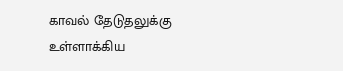காவல் தேடுதலுக்கு உள்ளாக்கிய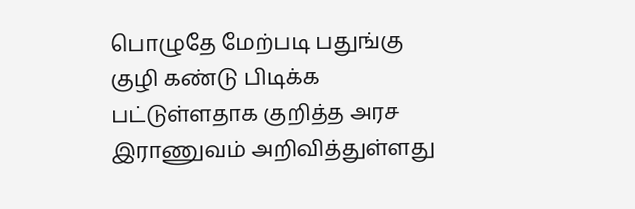பொழுதே மேற்படி பதுங்கு குழி கண்டு பிடிக்க பட்டுள்ளதாக குறித்த அரச இராணுவம் அறிவித்துள்ளது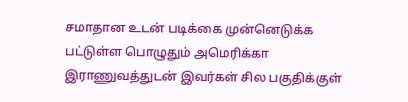சமாதான உடன் படிக்கை முன்னெடுக்க பட்டுள்ள பொழுதும் அமெரிக்கா இராணுவத்துடன் இவர்கள் சில பகுதிக்குள்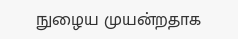நுழைய முயன்றதாக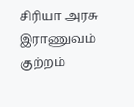சிரியா அரசு இராணுவம் குற்றம்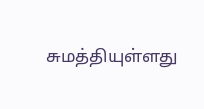சுமத்தியுள்ளது